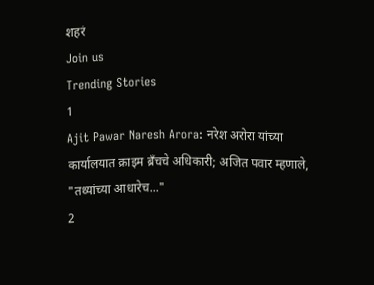शहरं
Join us
Trending Stories
1
Ajit Pawar Naresh Arora: नरेश अरोरा यांच्या कार्यालयात क्राइम ब्रँचचे अधिकारी; अजित पवार म्हणाले, "तथ्यांच्या आधारेच..."
2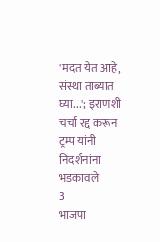'मदत येत आहे, संस्था ताब्यात घ्या...'; इराणशी चर्चा रद्द करून ट्रम्प यांनी निदर्शनांना भडकावले
3
भाजपा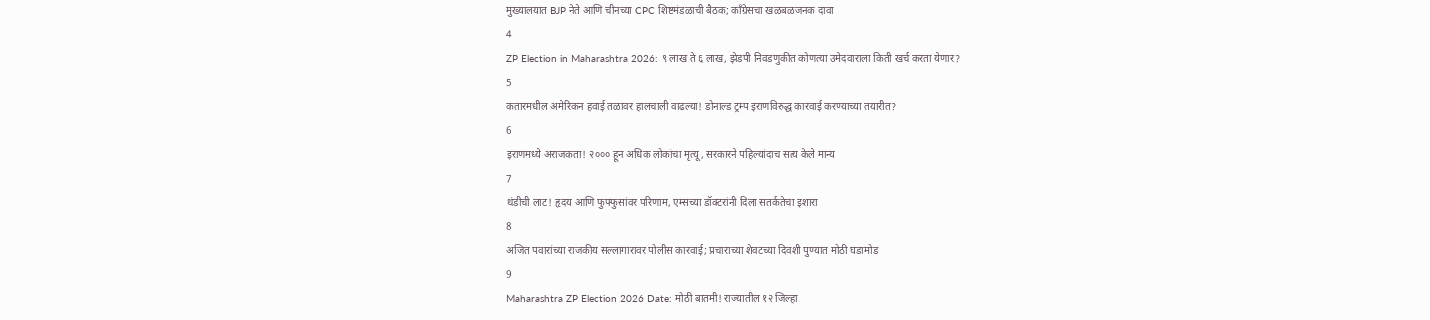मुख्यालयात BJP नेते आणि चीनच्या CPC शिष्टमंडळाची बैठक; काँग्रेसचा खळबळजनक दावा
4
ZP Election in Maharashtra 2026: ९ लाख ते ६ लाख, झेडपी निवडणुकीत कोणत्या उमेदवाराला किती खर्च करता येणार?
5
कतारमधील अमेरिकन हवाई तळावर हालचाली वाढल्या! डोनाल्ड ट्रम्प इराणविरुद्ध कारवाई करण्याच्या तयारीत?
6
इराणमध्ये अराजकता! २००० हून अधिक लोकांचा मृत्यू, सरकारने पहिल्यांदाच सत्य केले मान्य
7
थंडीची लाट! हृदय आणि फुफ्फुसांवर परिणाम, एम्सच्या डॉक्टरांनी दिला सतर्कतेचा इशारा
8
अजित पवारांच्या राजकीय सल्लागारावर पोलीस कारवाई; प्रचाराच्या शेवटच्या दिवशी पुण्यात मोठी घडामोड
9
Maharashtra ZP Election 2026 Date: मोठी बातमी! राज्यातील १२ जिल्हा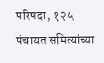परिषदा, १२५ पंचायत समित्यांच्या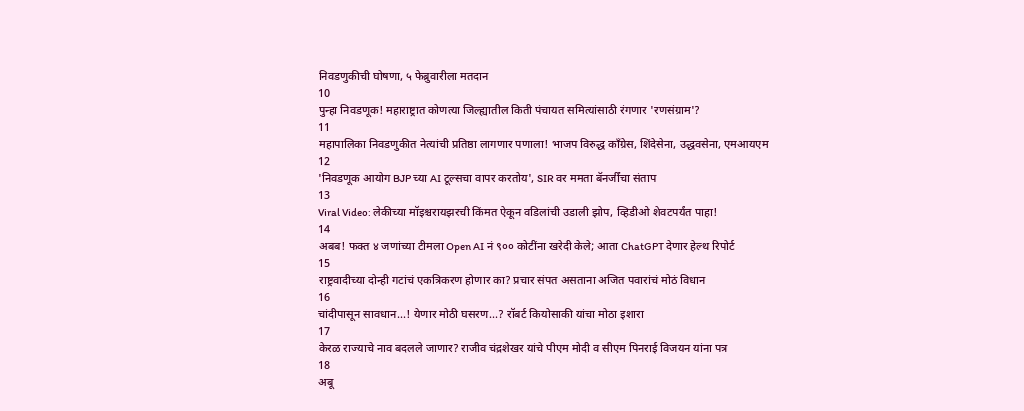निवडणुकीची घोषणा, ५ फेब्रुवारीला मतदान
10
पुन्हा निवडणूक! महाराष्ट्रात कोणत्या जिल्ह्यातील किती पंचायत समित्यांसाठी रंगणार 'रणसंग्राम'?
11
महापालिका निवडणुकीत नेत्यांची प्रतिष्ठा लागणार पणाला! भाजप विरुद्ध काँग्रेस, शिंदेसेना, उद्धवसेना, एमआयएम
12
'निवडणूक आयोग BJP च्या AI टूल्सचा वापर करतोय', SIR वर ममता बॅनर्जींचा संताप
13
Viral Video: लेकीच्या मॉइश्चरायझरची किंमत ऐकून वडिलांची उडाली झोप, व्हिडीओ शेवटपर्यंत पाहा!
14
अबब! फक्त ४ जणांच्या टीमला Open AI नं ९०० कोटींना खरेदी केले; आता ChatGPT देणार हेल्थ रिपोर्ट
15
राष्ट्रवादीच्या दोन्ही गटांचं एकत्रिकरण होणार का? प्रचार संपत असताना अजित पवारांचं मोठं विधान
16
चांदीपासून सावधान...! येणार मोठी घसरण...? रॉबर्ट कियोसाकी यांचा मोठा इशारा
17
केरळ राज्याचे नाव बदलले जाणार? राजीव चंद्रशेखर यांचे पीएम मोदी व सीएम पिनराई विजयन यांना पत्र
18
अबू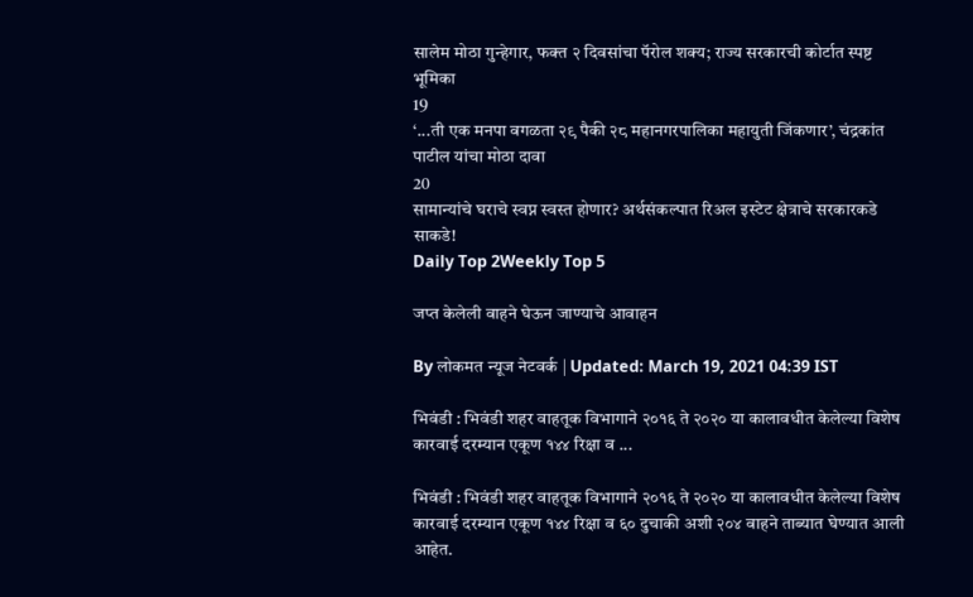सालेम मोठा गुन्हेगार, फक्त २ दिवसांचा पॅरोल शक्य; राज्य सरकारची कोर्टात स्पष्ट भूमिका
19
‘...ती एक मनपा वगळता २९ पैकी २८ महानगरपालिका महायुती जिंकणार’, चंद्रकांत पाटील यांचा मोठा दावा
20
सामान्यांचे घराचे स्वप्न स्वस्त होणार? अर्थसंकल्पात रिअल इस्टेट क्षेत्राचे सरकारकडे साकडे!
Daily Top 2Weekly Top 5

जप्त केलेली वाहने घेऊन जाण्याचे आवाहन

By लोकमत न्यूज नेटवर्क | Updated: March 19, 2021 04:39 IST

भिवंडी : भिवंडी शहर वाहतूक विभागाने २०१६ ते २०२० या कालावधीत केलेल्या विशेष कारवाई दरम्यान एकूण १४४ रिक्षा व ...

भिवंडी : भिवंडी शहर वाहतूक विभागाने २०१६ ते २०२० या कालावधीत केलेल्या विशेष कारवाई दरम्यान एकूण १४४ रिक्षा व ६० दुचाकी अशी २०४ वाहने ताब्यात घेण्यात आली आहेत.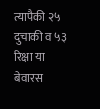त्यापैकी २५ दुचाकी व ५३ रिक्षा या बेवारस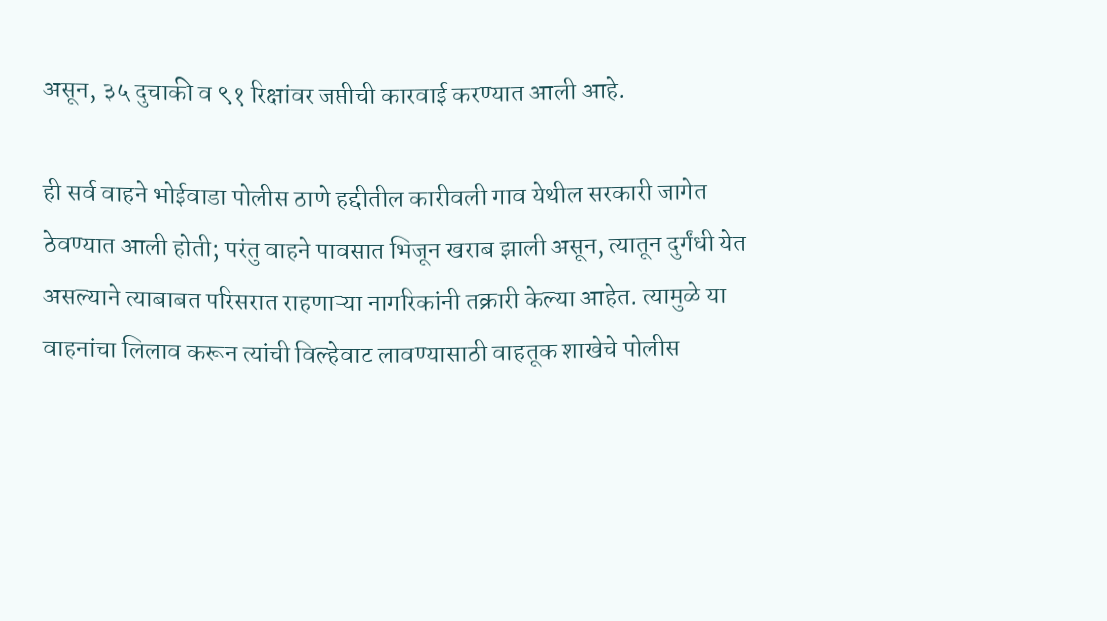असून, ३५ दुचाकी व ९१ रिक्षांवर जप्तीची कारवाई करण्यात आली आहे.

ही सर्व वाहने भोईवाडा पोलीस ठाणे हद्दीतील कारीवली गाव येथील सरकारी जागेत ठेवण्यात आली होती; परंतु वाहने पावसात भिजून खराब झाली असून, त्यातून दुर्गंधी येत असल्याने त्याबाबत परिसरात राहणाऱ्या नागरिकांनी तक्रारी केल्या आहेत. त्यामुळे या वाहनांचा लिलाव करून त्यांची विल्हेवाट लावण्यासाठी वाहतूक शाखेचे पोलीस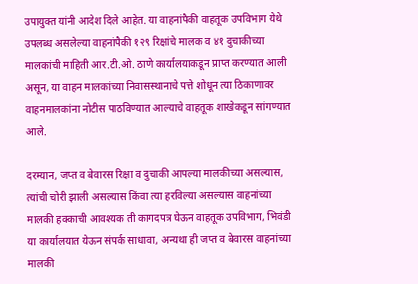उपायुक्त यांनी आदेश दिले आहेत. या वाहनांपैकी वाहतूक उपविभाग येथे उपलब्ध असलेल्या वाहनांपैकी १२९ रिक्षांचे मालक व ४१ दुचाकीच्या मालकांची माहिती आर.टी.ओ. ठाणे कार्यालयाकडून प्राप्त करण्यात आली असून, या वाहन मालकांच्या निवासस्थानाचे पत्ते शोधून त्या ठिकाणावर वाहनमालकांना नोटीस पाठविण्यात आल्याचे वाहतूक शाखेकडून सांगण्यात आले.

दरम्यान, जप्त व बेवारस रिक्षा व दुचाकी आपल्या मालकीच्या असल्यास, त्यांची चोरी झाली असल्यास किंवा त्या हरविल्या असल्यास वाहनांच्या मालकी हक्काची आवश्यक ती कागदपत्र घेऊन वाहतूक उपविभाग, भिवंडी या कार्यालयात येऊन संपर्क साधावा, अन्यथा ही जप्त व बेवारस वाहनांच्या मालकी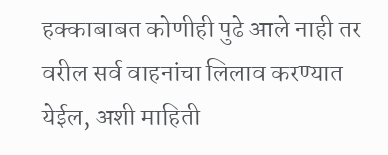हक्काबाबत कोणीही पुढे आले नाही तर वरील सर्व वाहनांचा लिलाव करण्यात येईल, अशी माहिती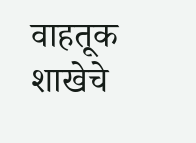वाहतूक शाखेचे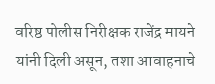वरिष्ठ पोलीस निरीक्षक राजेंद्र मायने यांनी दिली असून, तशा आवाहनाचे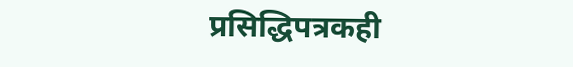प्रसिद्धिपत्रकही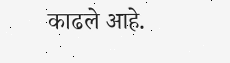काढले आहे.